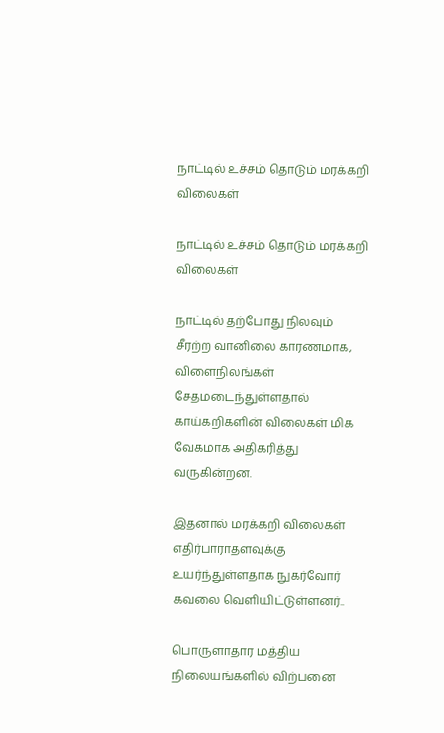நாட்டில் உச்சம் தொடும் மரக்கறி விலைகள்

நாட்டில் உச்சம் தொடும் மரக்கறி விலைகள்

நாட்டில் தற்போது நிலவும் சீரற்ற வானிலை காரணமாக, விளைநிலங்கள் சேதமடைந்துள்ளதால் காய்கறிகளின் விலைகள் மிக வேகமாக அதிகரித்து வருகின்றன.

இதனால் மரக்கறி விலைகள் எதிர்பாராதளவுக்கு உயர்ந்துள்ளதாக நுகர்வோர் கவலை வெளியிட்டுள்ளனர்..

பொருளாதார மத்திய நிலையங்களில் விற்பனை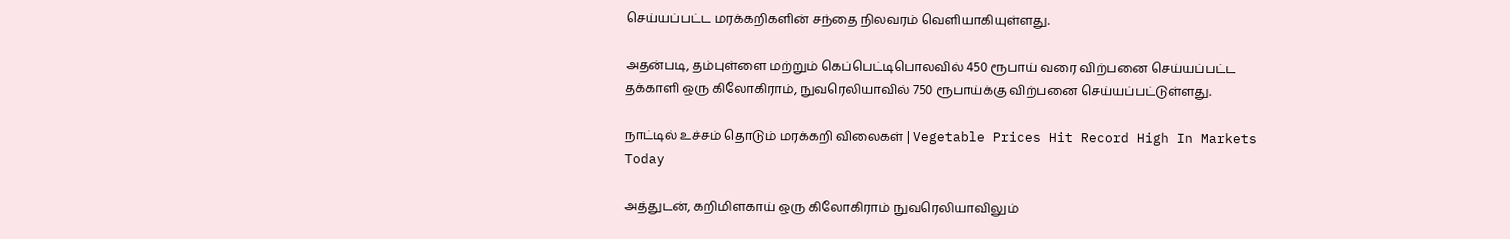செய்யப்பட்ட மரக்கறிகளின் சந்தை நிலவரம் வெளியாகியுள்ளது.

அதன்படி, தம்புள்ளை மற்றும் கெப்பெட்டிபொலவில் 450 ரூபாய் வரை விற்பனை செய்யப்பட்ட தக்காளி ஒரு கிலோகிராம், நுவரெலியாவில் 750 ரூபாய்க்கு விற்பனை செய்யப்பட்டுள்ளது.

நாட்டில் உச்சம் தொடும் மரக்கறி விலைகள் | Vegetable Prices Hit Record High In Markets Today

அத்துடன், கறிமிளகாய் ஒரு கிலோகிராம் நுவரெலியாவிலும்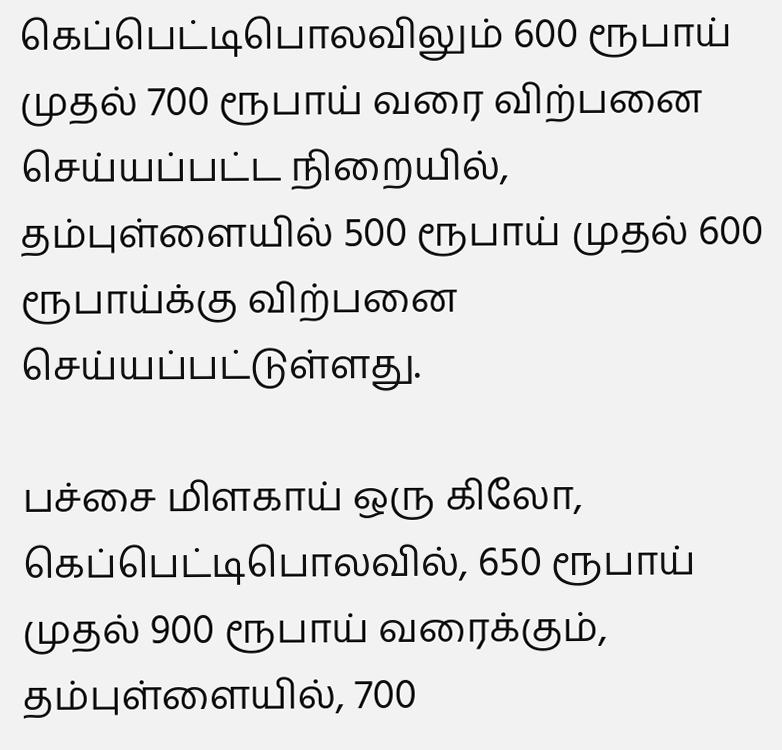கெப்பெட்டிபொலவிலும் 600 ரூபாய் முதல் 700 ரூபாய் வரை விற்பனை செய்யப்பட்ட நிறையில், தம்புள்ளையில் 500 ரூபாய் முதல் 600 ரூபாய்க்கு விற்பனை செய்யப்பட்டுள்ளது.

பச்சை மிளகாய் ஒரு கிலோ, கெப்பெட்டிபொலவில், 650 ரூபாய் முதல் 900 ரூபாய் வரைக்கும், தம்புள்ளையில், 700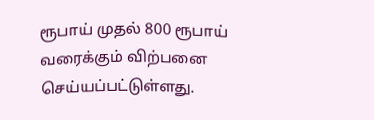ரூபாய் முதல் 800 ரூபாய் வரைக்கும் விற்பனை செய்யப்பட்டுள்ளது.